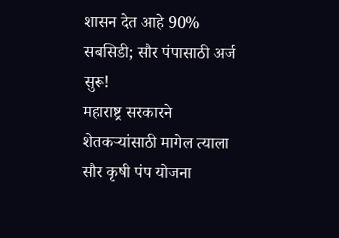शासन देत आहे 90% सबसिडी; सौर पंपासाठी अर्ज सुरू!
महाराष्ट्र सरकारने शेतकऱ्यांसाठी मागेल त्याला सौर कृषी पंप योजना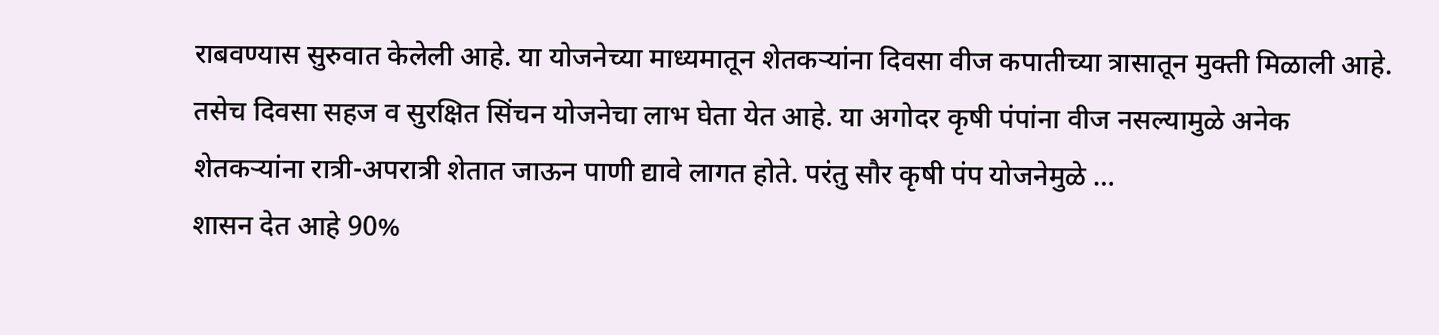राबवण्यास सुरुवात केलेली आहे. या योजनेच्या माध्यमातून शेतकऱ्यांना दिवसा वीज कपातीच्या त्रासातून मुक्ती मिळाली आहे. तसेच दिवसा सहज व सुरक्षित सिंचन योजनेचा लाभ घेता येत आहे. या अगोदर कृषी पंपांना वीज नसल्यामुळे अनेक शेतकऱ्यांना रात्री-अपरात्री शेतात जाऊन पाणी द्यावे लागत होते. परंतु सौर कृषी पंप योजनेमुळे …
शासन देत आहे 90%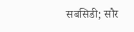सबसिडी; सौर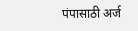पंपासाठी अर्ज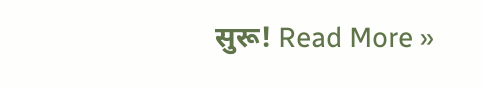सुरू! Read More »